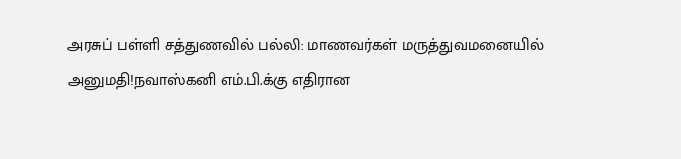அரசுப் பள்ளி சத்துணவில் பல்லி: மாணவர்கள் மருத்துவமனையில் அனுமதி!நவாஸ்கனி எம்.பி.க்கு எதிரான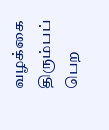வழக்கை திரும்பப் பெற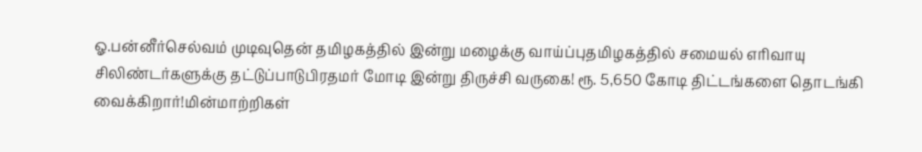ஓ.பன்னீர்செல்வம் முடிவுதென் தமிழகத்தில் இன்று மழைக்கு வாய்ப்புதமிழகத்தில் சமையல் எரிவாயு சிலிண்டர்களுக்கு தட்டுப்பாடுபிரதமர் மோடி இன்று திருச்சி வருகை! ரூ. 5,650 கோடி திட்டங்களை தொடங்கி வைக்கிறார்!மின்மாற்றிகள்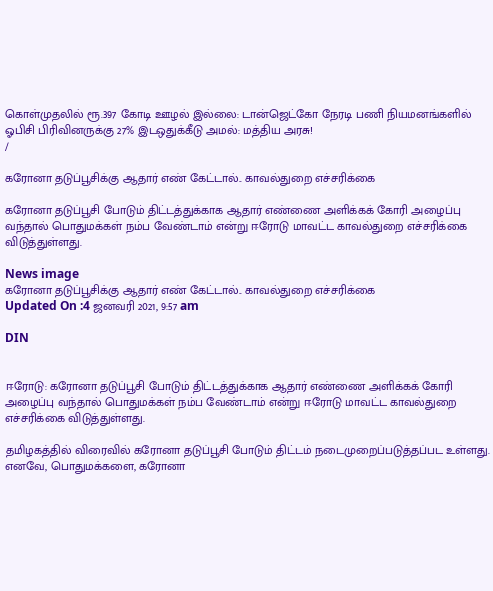கொள்முதலில் ரூ.397 கோடி ஊழல் இல்லை: டான்ஜெட்கோ நேரடி பணி நியமனங்களில் ஓபிசி பிரிவினருக்கு 27% இடஒதுக்கீடு அமல்: மத்திய அரசு!
/

கரோனா தடுப்பூசிக்கு ஆதார் எண் கேட்டால்.. காவல்துறை எச்சரிக்கை

கரோனா தடுப்பூசி போடும் திட்டத்துக்காக ஆதார் எண்ணை அளிக்கக் கோரி அழைப்பு வந்தால் பொதுமக்கள் நம்ப வேண்டாம் என்று ஈரோடு மாவட்ட காவல்துறை எச்சரிக்கை விடுத்துள்ளது.

News image
கரோனா தடுப்பூசிக்கு ஆதார் எண் கேட்டால்.. காவல்துறை எச்சரிக்கை
Updated On :4 ஜனவரி 2021, 9:57 am

DIN


ஈரோடு: கரோனா தடுப்பூசி போடும் திட்டத்துக்காக ஆதார் எண்ணை அளிக்கக் கோரி அழைப்பு வந்தால் பொதுமக்கள் நம்ப வேண்டாம் என்று ஈரோடு மாவட்ட காவல்துறை எச்சரிக்கை விடுத்துள்ளது.

தமிழகத்தில் விரைவில் கரோனா தடுப்பூசி போடும் திட்டம் நடைமுறைப்படுத்தப்பட உள்ளது. எனவே, பொதுமக்களை, கரோனா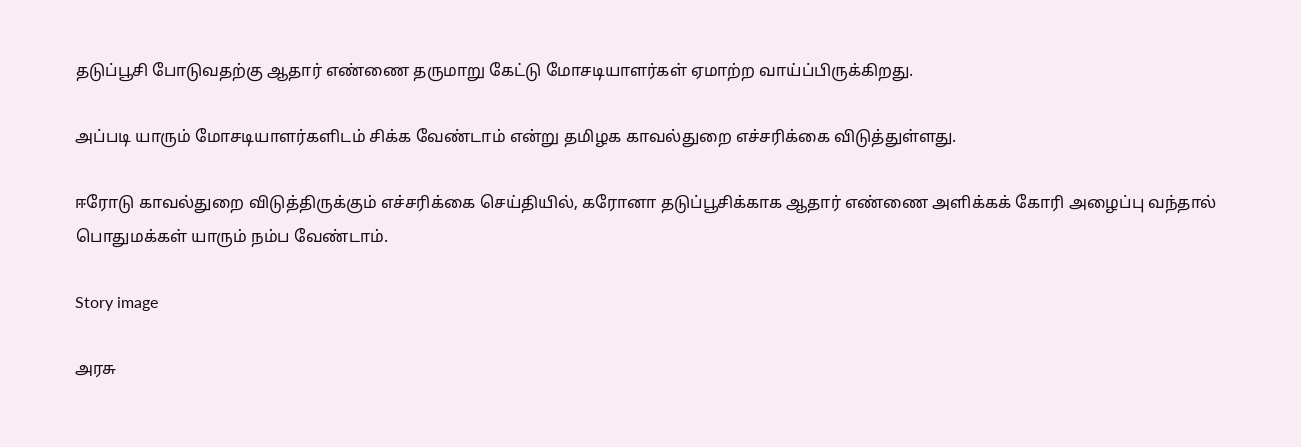தடுப்பூசி போடுவதற்கு ஆதார் எண்ணை தருமாறு கேட்டு மோசடியாளர்கள் ஏமாற்ற வாய்ப்பிருக்கிறது.

அப்படி யாரும் மோசடியாளர்களிடம் சிக்க வேண்டாம் என்று தமிழக காவல்துறை எச்சரிக்கை விடுத்துள்ளது.

ஈரோடு காவல்துறை விடுத்திருக்கும் எச்சரிக்கை செய்தியில், கரோனா தடுப்பூசிக்காக ஆதார் எண்ணை அளிக்கக் கோரி அழைப்பு வந்தால் பொதுமக்கள் யாரும் நம்ப வேண்டாம்.

Story image

அரசு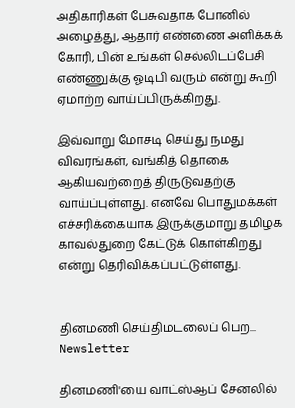அதிகாரிகள் பேசுவதாக போனில் அழைத்து, ஆதார் எண்ணை அளிக்கக் கோரி, பின் உங்கள் செல்லிடப்பேசி எண்ணுக்கு ஓடிபி வரும் என்று கூறி ஏமாற்ற வாய்ப்பிருக்கிறது.

இவ்வாறு மோசடி செய்து நமது விவரங்கள், வங்கித் தொகை ஆகியவற்றைத் திருடுவதற்கு வாய்ப்புள்ளது. எனவே பொதுமக்கள் எச்சரிக்கையாக இருக்குமாறு தமிழக காவல்துறை கேட்டுக் கொள்கிறது என்று தெரிவிக்கப்பட்டுள்ளது.


தினமணி செய்திமடலைப் பெற... Newsletter

தினமணி'யை வாட்ஸ்ஆப் சேனலில்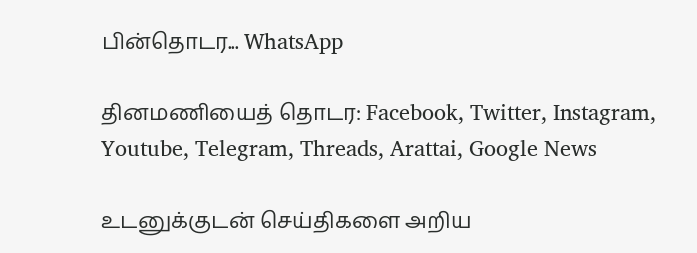பின்தொடர... WhatsApp

தினமணியைத் தொடர: Facebook, Twitter, Instagram, Youtube, Telegram, Threads, Arattai, Google News

உடனுக்குடன் செய்திகளை அறிய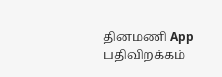தினமணி App பதிவிறக்கம்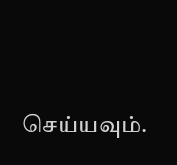செய்யவும்.